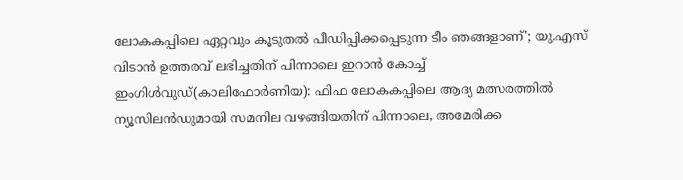ലോകകപ്പിലെ ഏറ്റവും കൂടുതൽ പീഡിപ്പിക്കപ്പെടുന്ന ടീം ഞങ്ങളാണ്'; യു.എസ് വിടാൻ ഉത്തരവ് ലഭിച്ചതിന് പിന്നാലെ ഇറാൻ കോച്ച്
ഇംഗിൾവുഡ്(കാലിഫോർണിയ): ഫിഫ ലോകകപ്പിലെ ആദ്യ മത്സരത്തിൽ ന്യൂസിലൻഡുമായി സമനില വഴങ്ങിയതിന് പിന്നാലെ, അമേരിക്ക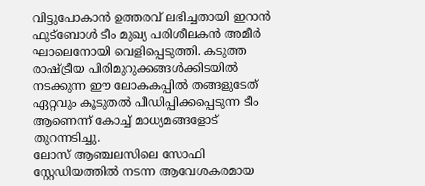വിട്ടുപോകാൻ ഉത്തരവ് ലഭിച്ചതായി ഇറാൻ ഫുട്ബോൾ ടീം മുഖ്യ പരിശീലകൻ അമീർ ഘാലെനോയി വെളിപ്പെടുത്തി. കടുത്ത രാഷ്ട്രീയ പിരിമുറുക്കങ്ങൾക്കിടയിൽ നടക്കുന്ന ഈ ലോകകപ്പിൽ തങ്ങളുടേത് ഏറ്റവും കൂടുതൽ പീഡിപ്പിക്കപ്പെടുന്ന ടീം ആണെന്ന് കോച്ച് മാധ്യമങ്ങളോട് തുറന്നടിച്ചു.
ലോസ് ആഞ്ചലസിലെ സോഫി സ്റ്റേഡിയത്തിൽ നടന്ന ആവേശകരമായ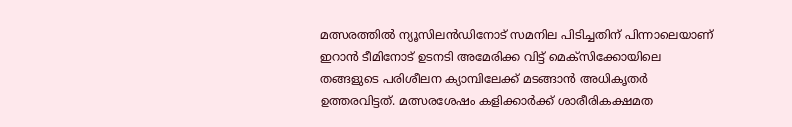മത്സരത്തിൽ ന്യൂസിലൻഡിനോട് സമനില പിടിച്ചതിന് പിന്നാലെയാണ് ഇറാൻ ടീമിനോട് ഉടനടി അമേരിക്ക വിട്ട് മെക്സിക്കോയിലെ തങ്ങളുടെ പരിശീലന ക്യാമ്പിലേക്ക് മടങ്ങാൻ അധികൃതർ ഉത്തരവിട്ടത്. മത്സരശേഷം കളിക്കാർക്ക് ശാരീരികക്ഷമത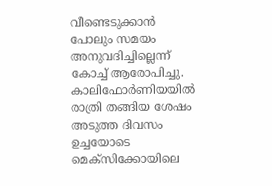വീണ്ടെടുക്കാൻ പോലും സമയം അനുവദിച്ചില്ലെന്ന് കോച്ച് ആരോപിച്ചു. കാലിഫോർണിയയിൽ രാത്രി തങ്ങിയ ശേഷം അടുത്ത ദിവസം ഉച്ചയോടെ മെക്സിക്കോയിലെ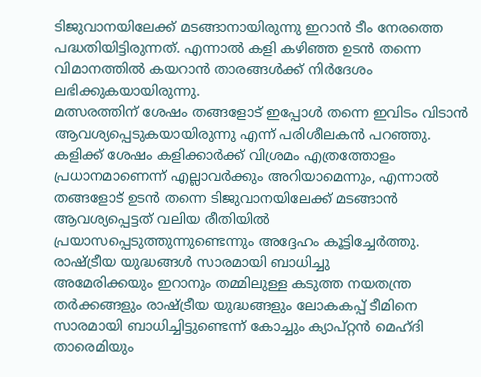ടിജുവാനയിലേക്ക് മടങ്ങാനായിരുന്നു ഇറാൻ ടീം നേരത്തെ പദ്ധതിയിട്ടിരുന്നത്. എന്നാൽ കളി കഴിഞ്ഞ ഉടൻ തന്നെ വിമാനത്തിൽ കയറാൻ താരങ്ങൾക്ക് നിർദേശം ലഭിക്കുകയായിരുന്നു.
മത്സരത്തിന് ശേഷം തങ്ങളോട് ഇപ്പോൾ തന്നെ ഇവിടം വിടാൻ ആവശ്യപ്പെടുകയായിരുന്നു എന്ന് പരിശീലകൻ പറഞ്ഞു. കളിക്ക് ശേഷം കളിക്കാർക്ക് വിശ്രമം എത്രത്തോളം പ്രധാനമാണെന്ന് എല്ലാവർക്കും അറിയാമെന്നും, എന്നാൽ തങ്ങളോട് ഉടൻ തന്നെ ടിജുവാനയിലേക്ക് മടങ്ങാൻ ആവശ്യപ്പെട്ടത് വലിയ രീതിയിൽ പ്രയാസപ്പെടുത്തുന്നുണ്ടെന്നും അദ്ദേഹം കൂട്ടിച്ചേർത്തു.
രാഷ്ട്രീയ യുദ്ധങ്ങൾ സാരമായി ബാധിച്ചു
അമേരിക്കയും ഇറാനും തമ്മിലുള്ള കടുത്ത നയതന്ത്ര തർക്കങ്ങളും രാഷ്ട്രീയ യുദ്ധങ്ങളും ലോകകപ്പ് ടീമിനെ സാരമായി ബാധിച്ചിട്ടുണ്ടെന്ന് കോച്ചും ക്യാപ്റ്റൻ മെഹ്ദി താരെമിയും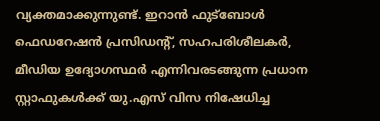വ്യക്തമാക്കുന്നുണ്ട്. ഇറാൻ ഫുട്ബോൾ ഫെഡറേഷൻ പ്രസിഡന്റ്, സഹപരിശീലകർ, മീഡിയ ഉദ്യോഗസ്ഥർ എന്നിവരടങ്ങുന്ന പ്രധാന സ്റ്റാഫുകൾക്ക് യു.എസ് വിസ നിഷേധിച്ച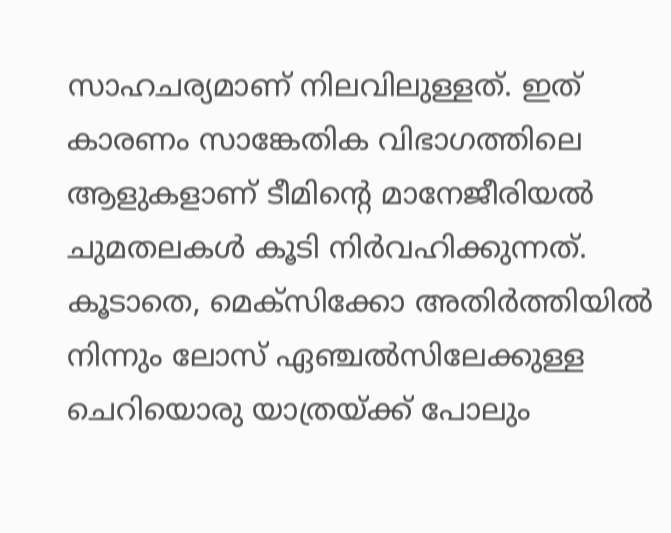സാഹചര്യമാണ് നിലവിലുള്ളത്. ഇത് കാരണം സാങ്കേതിക വിഭാഗത്തിലെ ആളുകളാണ് ടീമിന്റെ മാനേജീരിയൽ ചുമതലകൾ കൂടി നിർവഹിക്കുന്നത്. കൂടാതെ, മെക്സിക്കോ അതിർത്തിയിൽ നിന്നും ലോസ് ഏഞ്ചൽസിലേക്കുള്ള ചെറിയൊരു യാത്രയ്ക്ക് പോലും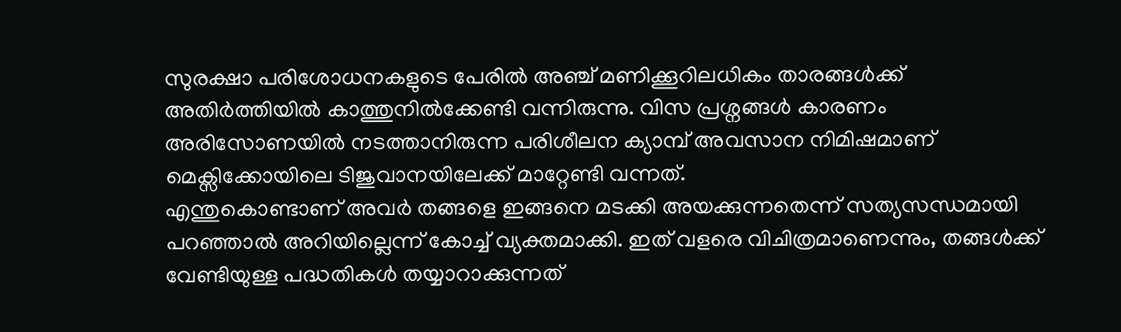സുരക്ഷാ പരിശോധനകളുടെ പേരിൽ അഞ്ച് മണിക്കൂറിലധികം താരങ്ങൾക്ക് അതിർത്തിയിൽ കാത്തുനിൽക്കേണ്ടി വന്നിരുന്നു. വിസ പ്രശ്നങ്ങൾ കാരണം അരിസോണയിൽ നടത്താനിരുന്ന പരിശീലന ക്യാമ്പ് അവസാന നിമിഷമാണ് മെക്സിക്കോയിലെ ടിജുവാനയിലേക്ക് മാറ്റേണ്ടി വന്നത്.
എന്തുകൊണ്ടാണ് അവർ തങ്ങളെ ഇങ്ങനെ മടക്കി അയക്കുന്നതെന്ന് സത്യസന്ധമായി പറഞ്ഞാൽ അറിയില്ലെന്ന് കോച്ച് വ്യക്തമാക്കി. ഇത് വളരെ വിചിത്രമാണെന്നും, തങ്ങൾക്ക് വേണ്ടിയുള്ള പദ്ധതികൾ തയ്യാറാക്കുന്നത്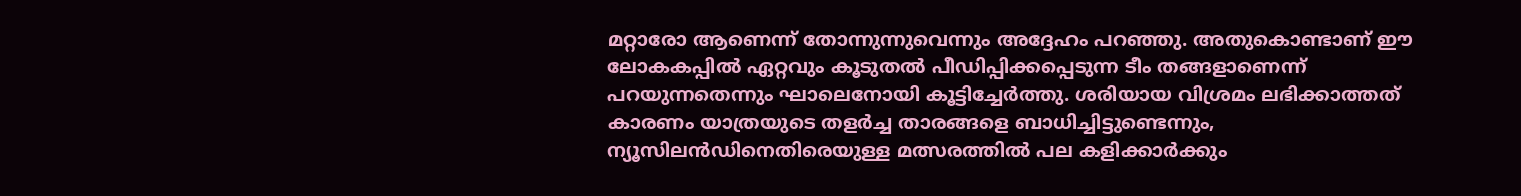മറ്റാരോ ആണെന്ന് തോന്നുന്നുവെന്നും അദ്ദേഹം പറഞ്ഞു. അതുകൊണ്ടാണ് ഈ ലോകകപ്പിൽ ഏറ്റവും കൂടുതൽ പീഡിപ്പിക്കപ്പെടുന്ന ടീം തങ്ങളാണെന്ന് പറയുന്നതെന്നും ഘാലെനോയി കൂട്ടിച്ചേർത്തു. ശരിയായ വിശ്രമം ലഭിക്കാത്തത് കാരണം യാത്രയുടെ തളർച്ച താരങ്ങളെ ബാധിച്ചിട്ടുണ്ടെന്നും, ന്യൂസിലൻഡിനെതിരെയുള്ള മത്സരത്തിൽ പല കളിക്കാർക്കും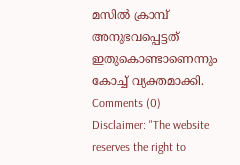മസിൽ ക്രാമ്പ് അനുഭവപ്പെട്ടത് ഇതുകൊണ്ടാണെന്നും കോച്ച് വ്യക്തമാക്കി.
Comments (0)
Disclaimer: "The website reserves the right to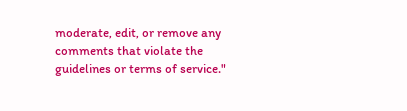moderate, edit, or remove any comments that violate the guidelines or terms of service."